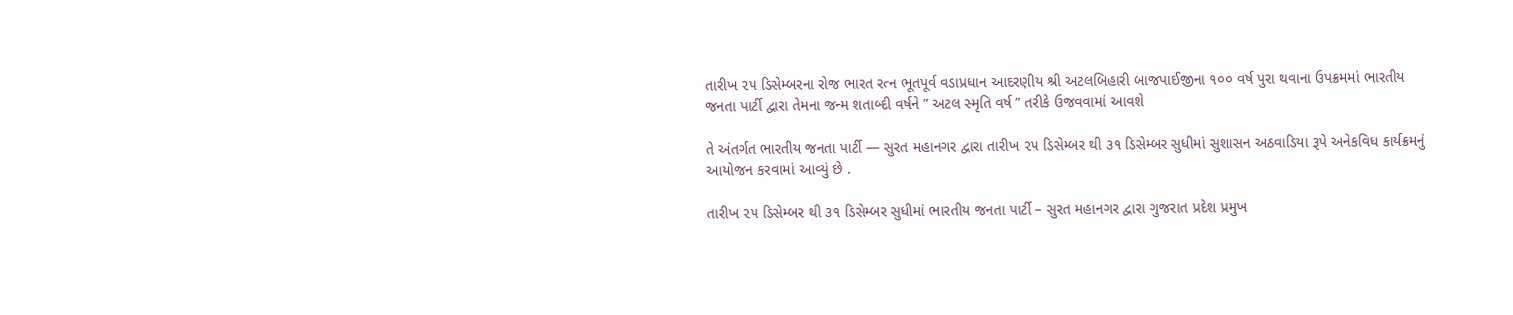તારીખ ૨૫ ડિસેમ્બરના રોજ ભારત રત્ન ભૂતપૂર્વ વડાપ્રધાન આદરણીય શ્રી અટલબિહારી બાજપાઈજીના ૧૦૦ વર્ષ પુરા થવાના ઉપક્રમમાં ભારતીય જનતા પાર્ટી દ્વારા તેમના જન્મ શતાબ્દી વર્ષને ” અટલ સ્મૃતિ વર્ષ ” તરીકે ઉજવવામાં આવશે

તે અંતર્ગત ભારતીય જનતા પાર્ટી — સુરત મહાનગર દ્વારા તારીખ ૨૫ ડિસેમ્બર થી ૩૧ ડિસેમ્બર સુધીમાં સુશાસન અઠવાડિયા રૂપે અનેકવિધ કાર્યક્રમનું આયોજન કરવામાં આવ્યું છે .

તારીખ ૨૫ ડિસેમ્બર થી ૩૧ ડિસેમ્બર સુધીમાં ભારતીય જનતા પાર્ટી – સુરત મહાનગર દ્વારા ગુજરાત પ્રદેશ પ્રમુખ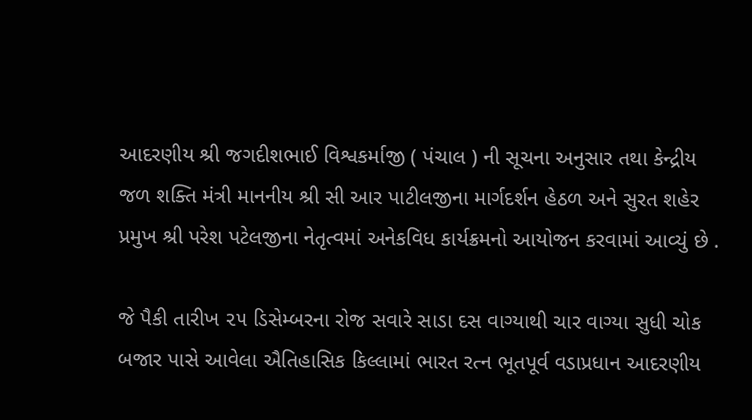આદરણીય શ્રી જગદીશભાઈ વિશ્વકર્માજી ( પંચાલ ) ની સૂચના અનુસાર તથા કેન્દ્રીય જળ શક્તિ મંત્રી માનનીય શ્રી સી આર પાટીલજીના માર્ગદર્શન હેઠળ અને સુરત શહેર પ્રમુખ શ્રી પરેશ પટેલજીના નેતૃત્વમાં અનેકવિધ કાર્યક્રમનો આયોજન કરવામાં આવ્યું છે .

જે પૈકી તારીખ ૨૫ ડિસેમ્બરના રોજ સવારે સાડા દસ વાગ્યાથી ચાર વાગ્યા સુધી ચોક બજાર પાસે આવેલા ઐતિહાસિક કિલ્લામાં ભારત રત્ન ભૂતપૂર્વ વડાપ્રધાન આદરણીય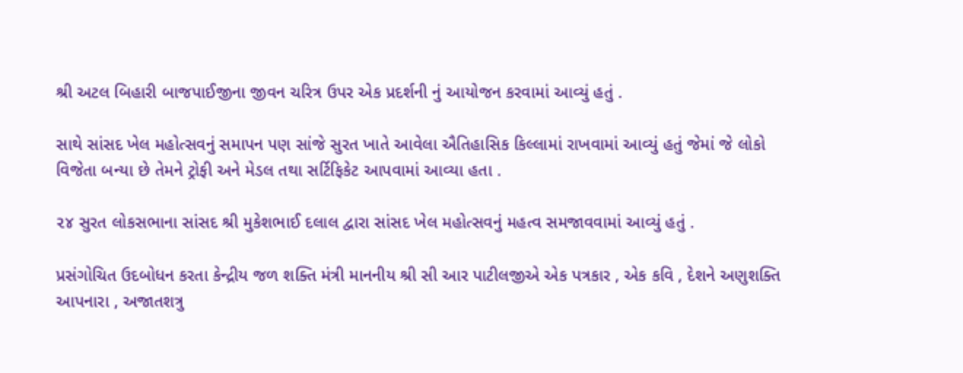શ્રી અટલ બિહારી બાજપાઈજીના જીવન ચરિત્ર ઉપર એક પ્રદર્શની નું આયોજન કરવામાં આવ્યું હતું .

સાથે સાંસદ ખેલ મહોત્સવનું સમાપન પણ સાંજે સુરત ખાતે આવેલા ઐતિહાસિક કિલ્લામાં રાખવામાં આવ્યું હતું જેમાં જે લોકો વિજેતા બન્યા છે તેમને ટ્રોફી અને મેડલ તથા સર્ટિફિકેટ આપવામાં આવ્યા હતા .

૨૪ સુરત લોકસભાના સાંસદ શ્રી મુકેશભાઈ દલાલ દ્વારા સાંસદ ખેલ મહોત્સવનું મહત્વ સમજાવવામાં આવ્યું હતું .

પ્રસંગોચિત ઉદબોધન કરતા કેન્દ્રીય જળ શક્તિ મંત્રી માનનીય શ્રી સી આર પાટીલજીએ એક પત્રકાર , એક કવિ , દેશને અણુશક્તિ આપનારા , અજાતશત્રુ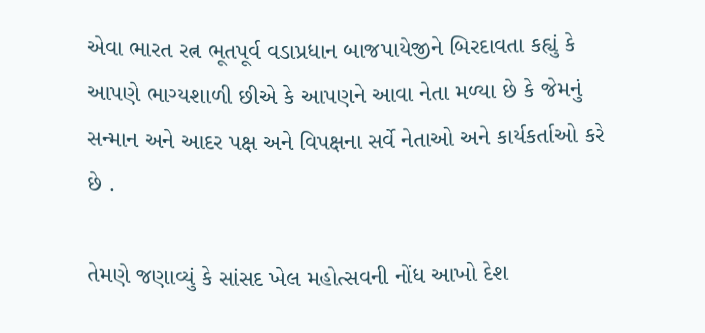એવા ભારત રત્ન ભૂતપૂર્વ વડાપ્રધાન બાજપાયેજીને બિરદાવતા કહ્યું કે આપણે ભાગ્યશાળી છીએ કે આપણને આવા નેતા મળ્યા છે કે જેમનું સન્માન અને આદર પક્ષ અને વિપક્ષના સર્વે નેતાઓ અને કાર્યકર્તાઓ કરે છે .

તેમણે જણાવ્યું કે સાંસદ ખેલ મહોત્સવની નોંધ આખો દેશ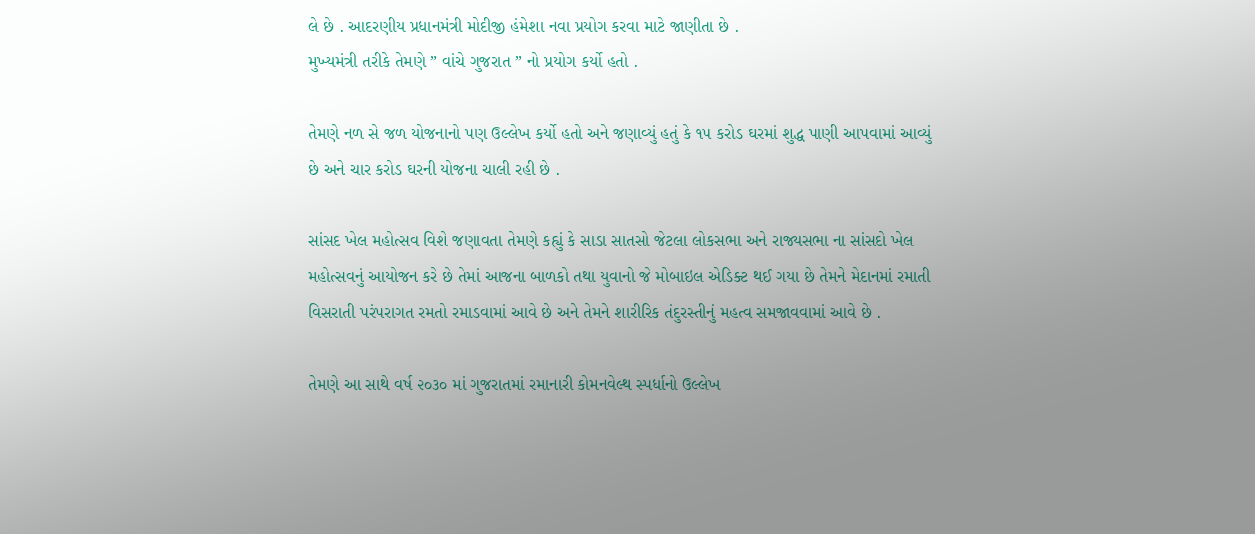લે છે . આદરણીય પ્રધાનમંત્રી મોદીજી હંમેશા નવા પ્રયોગ કરવા માટે જાણીતા છે .
મુખ્યમંત્રી તરીકે તેમણે ” વાંચે ગુજરાત ” નો પ્રયોગ કર્યો હતો .

તેમણે નળ સે જળ યોજનાનો પણ ઉલ્લેખ કર્યો હતો અને જણાવ્યું હતું કે ૧૫ કરોડ ઘરમાં શુદ્ધ પાણી આપવામાં આવ્યું છે અને ચાર કરોડ ઘરની યોજના ચાલી રહી છે .

સાંસદ ખેલ મહોત્સવ વિશે જણાવતા તેમણે કહ્યું કે સાડા સાતસો જેટલા લોકસભા અને રાજ્યસભા ના સાંસદો ખેલ મહોત્સવનું આયોજન કરે છે તેમાં આજના બાળકો તથા યુવાનો જે મોબાઇલ એડિક્ટ થઈ ગયા છે તેમને મેદાનમાં રમાતી વિસરાતી પરંપરાગત રમતો રમાડવામાં આવે છે અને તેમને શારીરિક તંદુરસ્તીનું મહત્વ સમજાવવામાં આવે છે .

તેમણે આ સાથે વર્ષ ૨૦૩૦ માં ગુજરાતમાં રમાનારી કોમનવેલ્થ સ્પર્ધાનો ઉલ્લેખ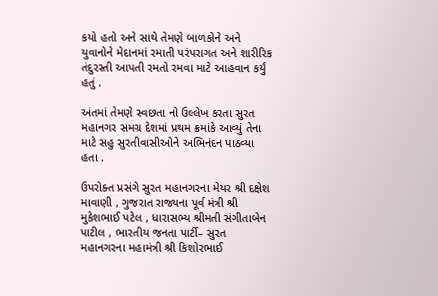કયો હતો અને સાથે તેમણે બાળકોને અને યુવાનોને મેદાનમાં રમાતી પરંપરાગત અને શારીરિક તંદુરસ્તી આપતી રમતો રમવા માટે આહવાન કર્યું હતું .

અંતમાં તેમણે સ્વછતા નો ઉલ્લેખ કરતા સુરત મહાનગર સમગ્ર દેશમાં પ્રથમ ક્રમાંકે આવ્યું તેના માટે સહુ સુરતીવાસીઓને અભિનંદન પાઠવ્યા હતા .

ઉપરોક્ત પ્રસંગે સુરત મહાનગરના મેયર શ્રી દક્ષેશ માવાણી , ગુજરાત રાજ્યના પૂર્વ મંત્રી શ્રી મુકેશભાઈ પટેલ , ધારાસભ્ય શ્રીમતી સંગીતાબેન પાટીલ , ભારતીય જનતા પાર્ટી– સુરત મહાનગરના મહામંત્રી શ્રી કિશોરભાઈ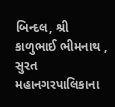બિન્દલ, શ્રી કાળુભાઈ ભીમનાથ , સુરત મહાનગરપાલિકાના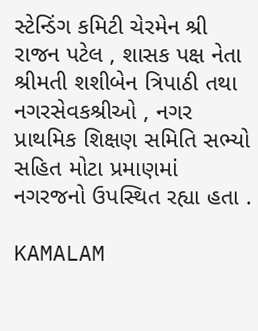સ્ટેન્ડિંગ કમિટી ચેરમેન શ્રી રાજન પટેલ , શાસક પક્ષ નેતા શ્રીમતી શશીબેન ત્રિપાઠી તથા નગરસેવકશ્રીઓ , નગર પ્રાથમિક શિક્ષણ સમિતિ સભ્યો સહિત મોટા પ્રમાણમાં નગરજનો ઉપસ્થિત રહ્યા હતા .

KAMALAM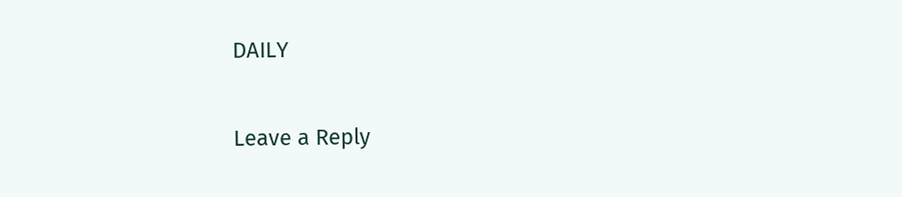DAILY

Leave a Reply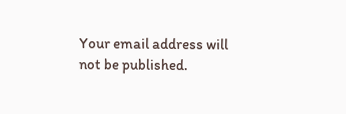Your email address will not be published.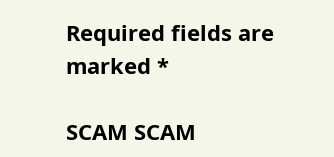Required fields are marked *

SCAM SCAM